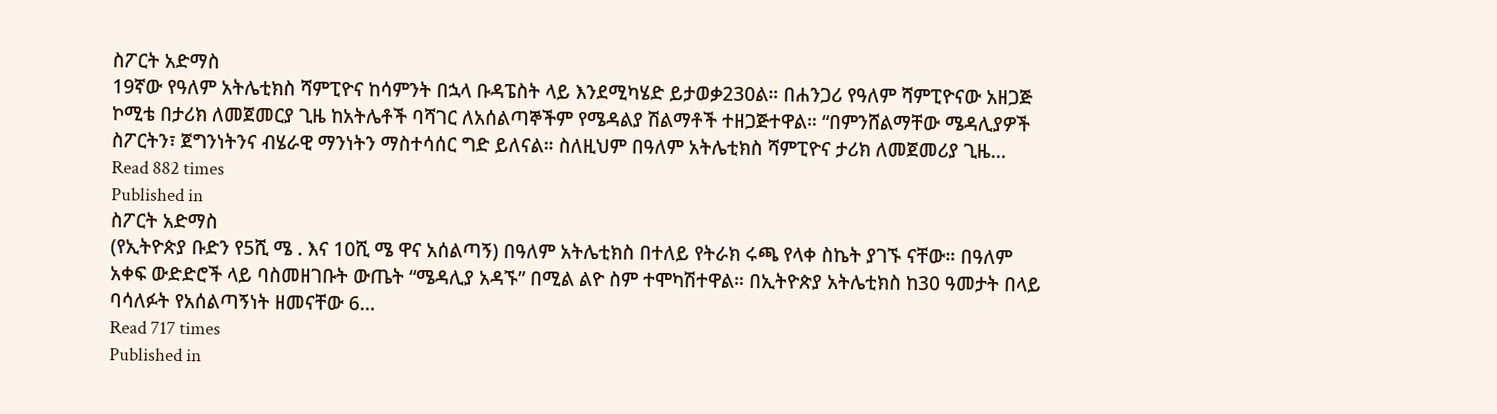ስፖርት አድማስ
19ኛው የዓለም አትሌቲክስ ሻምፒዮና ከሳምንት በኋላ ቡዳፔስት ላይ እንደሚካሄድ ይታወቃ230ል። በሐንጋሪ የዓለም ሻምፒዮናው አዘጋጅ ኮሚቴ በታሪክ ለመጀመርያ ጊዜ ከአትሌቶች ባሻገር ለአሰልጣኞችም የሜዳልያ ሽልማቶች ተዘጋጅተዋል። “በምንሸልማቸው ሜዳሊያዎች ስፖርትን፣ ጀግንነትንና ብሄራዊ ማንነትን ማስተሳሰር ግድ ይለናል። ስለዚህም በዓለም አትሌቲክስ ሻምፒዮና ታሪክ ለመጀመሪያ ጊዜ…
Read 882 times
Published in
ስፖርት አድማስ
(የኢትዮጵያ ቡድን የ5ሺ ሜ . እና 10ሺ ሜ ዋና አሰልጣኝ) በዓለም አትሌቲክስ በተለይ የትራክ ሩጫ የላቀ ስኬት ያገኙ ናቸው። በዓለም አቀፍ ውድድሮች ላይ ባስመዘገቡት ውጤት “ሜዳሊያ አዳኙ” በሚል ልዮ ስም ተሞካሽተዋል። በኢትዮጵያ አትሌቲክስ ከ30 ዓመታት በላይ ባሳለፉት የአሰልጣኝነት ዘመናቸው 6…
Read 717 times
Published in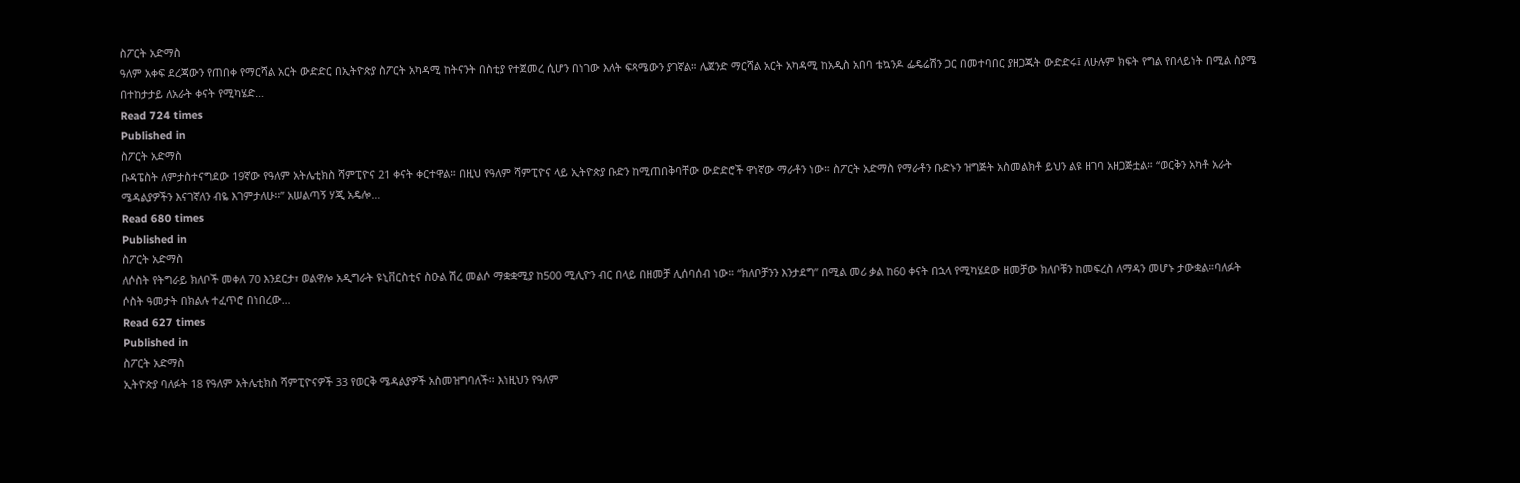ስፖርት አድማስ
ዓለም አቀፍ ደረጃውን የጠበቀ የማርሻል አርት ውድድር በኢትዮጵያ ስፖርት አካዳሚ ከትናንት በስቲያ የተጀመረ ሲሆን በነገው እለት ፍጻሜውን ያገኛል። ሌጀንድ ማርሻል አርት አካዳሚ ከአዲስ አበባ ቴኳንዶ ፌዴሬሽን ጋር በመተባበር ያዘጋጁት ውድድሩ፤ ለሁሉም ክፍት የግል የበላይነት በሚል ስያሜ በተከታታይ ለአራት ቀናት የሚካሄድ…
Read 724 times
Published in
ስፖርት አድማስ
ቡዳፔስት ለምታስተናግደው 19ኛው የዓለም አትሌቲክስ ሻምፒዮና 21 ቀናት ቀርተዋል። በዚህ የዓለም ሻምፒዮና ላይ ኢትዮጵያ ቡድን ከሚጠበቅባቸው ውድድሮች ዋነኛው ማራቶን ነው። ስፖርት አድማስ የማራቶን ቡድኑን ዝግጅት አስመልክቶ ይህን ልዩ ዘገባ አዘጋጅቷል። “ወርቅን አካቶ አራት ሜዳልያዎችን እናገኛለን ብዬ እገምታለሁ፡፡” አሠልጣኝ ሃጂ አዴሎ…
Read 680 times
Published in
ስፖርት አድማስ
ለሶስት የትግራይ ክለቦች መቀለ 70 እንደርታ፣ ወልዋሎ አዲግራት ዩኒቨርስቲና ስዑል ሽረ መልሶ ማቋቋሚያ ከ500 ሚሊዮን ብር በላይ በዘመቻ ሊሰባሰብ ነው። “ክለቦቻንን እንታደግ” በሚል መሪ ቃል ከ60 ቀናት በኋላ የሚካሄደው ዘመቻው ክለቦቹን ከመፍረስ ለማዳን መሆኑ ታውቋል።ባለፉት ሶስት ዓመታት በክልሉ ተፈጥሮ በነበረው…
Read 627 times
Published in
ስፖርት አድማስ
ኢትዮጵያ ባለፉት 18 የዓለም አትሌቲክስ ሻምፒዮናዎች 33 የወርቅ ሜዳልያዎች አስመዝግባለች፡፡ እነዚህን የዓለም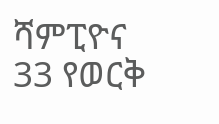ሻምፒዮና 33 የወርቅ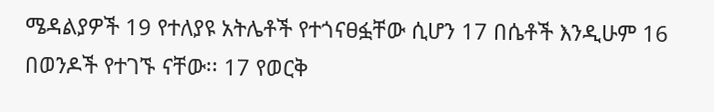ሜዳልያዎች 19 የተለያዩ አትሌቶች የተጎናፀፏቸው ሲሆን 17 በሴቶች እንዲሁም 16 በወንዶች የተገኙ ናቸው፡፡ 17 የወርቅ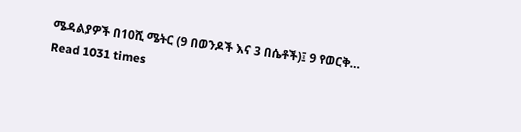ሜዳልያዎች በ10ሺ ሜትር (9 በወንዶች እና 3 በሴቶች)፤ 9 የወርቅ…
Read 1031 times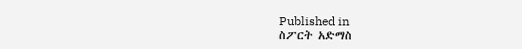Published in
ስፖርት አድማስ